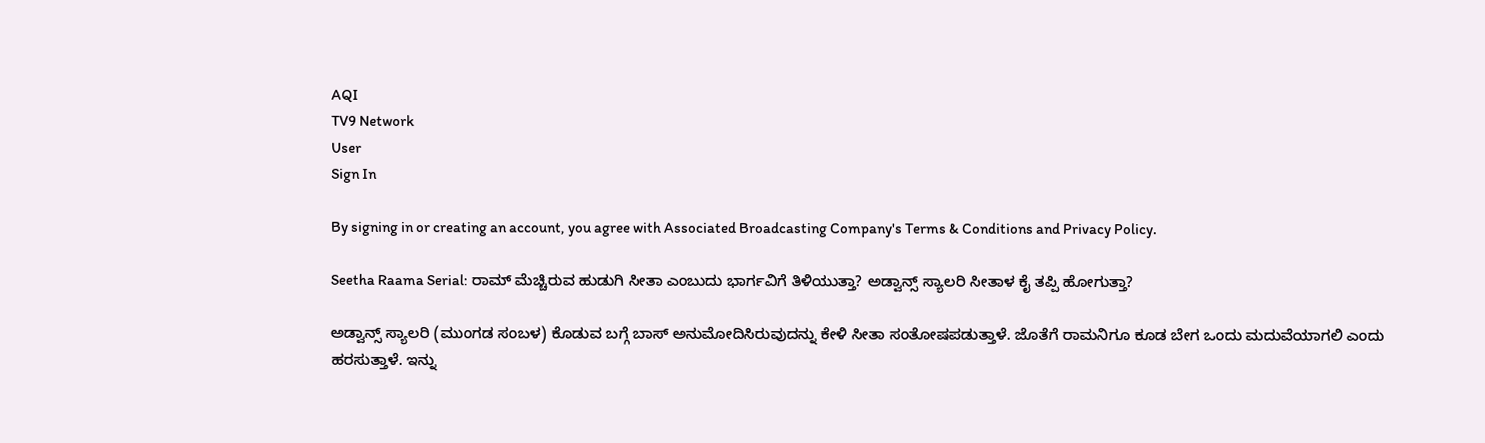AQI
TV9 Network
User
Sign In

By signing in or creating an account, you agree with Associated Broadcasting Company's Terms & Conditions and Privacy Policy.

Seetha Raama Serial: ರಾಮ್ ಮೆಚ್ಚಿರುವ ಹುಡುಗಿ ಸೀತಾ ಎಂಬುದು ಭಾರ್ಗವಿಗೆ ತಿಳಿಯುತ್ತಾ? ಅಡ್ವಾನ್ಸ್ ಸ್ಯಾಲರಿ ಸೀತಾಳ ಕೈ ತಪ್ಪಿ ಹೋಗುತ್ತಾ?

ಅಡ್ವಾನ್ಸ್ ಸ್ಯಾಲರಿ (ಮುಂಗಡ ಸಂಬಳ) ಕೊಡುವ ಬಗ್ಗೆ ಬಾಸ್ ಅನುಮೋದಿಸಿರುವುದನ್ನು ಕೇಳಿ ಸೀತಾ ಸಂತೋಷಪಡುತ್ತಾಳೆ. ಜೊತೆಗೆ ರಾಮನಿಗೂ ಕೂಡ ಬೇಗ ಒಂದು ಮದುವೆಯಾಗಲಿ ಎಂದು ಹರಸುತ್ತಾಳೆ. ಇನ್ನು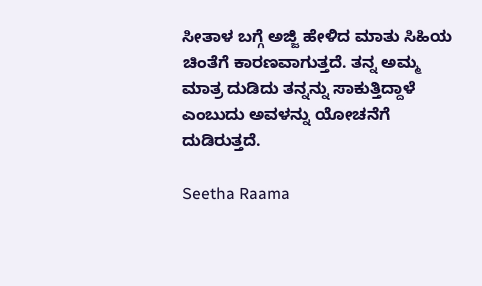ಸೀತಾಳ ಬಗ್ಗೆ ಅಜ್ಜಿ ಹೇಳಿದ ಮಾತು ಸಿಹಿಯ ಚಿಂತೆಗೆ ಕಾರಣವಾಗುತ್ತದೆ. ತನ್ನ ಅಮ್ಮ ಮಾತ್ರ ದುಡಿದು ತನ್ನನ್ನು ಸಾಕುತ್ತಿದ್ದಾಳೆ ಎಂಬುದು ಅವಳನ್ನು ಯೋಚನೆಗೆ ದುಡಿರುತ್ತದೆ.

Seetha Raama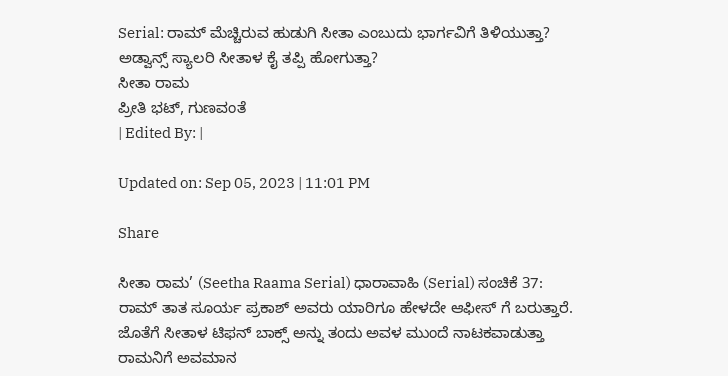Serial: ರಾಮ್ ಮೆಚ್ಚಿರುವ ಹುಡುಗಿ ಸೀತಾ ಎಂಬುದು ಭಾರ್ಗವಿಗೆ ತಿಳಿಯುತ್ತಾ? ಅಡ್ವಾನ್ಸ್ ಸ್ಯಾಲರಿ ಸೀತಾಳ ಕೈ ತಪ್ಪಿ ಹೋಗುತ್ತಾ?
ಸೀತಾ ರಾಮ
ಪ್ರೀತಿ ಭಟ್, ಗುಣವಂತೆ
| Edited By: |

Updated on: Sep 05, 2023 | 11:01 PM

Share

ಸೀತಾ ರಾಮ’ (Seetha Raama Serial) ಧಾರಾವಾಹಿ (Serial) ಸಂಚಿಕೆ 37: ರಾಮ್ ತಾತ ಸೂರ್ಯ ಪ್ರಕಾಶ್ ಅವರು ಯಾರಿಗೂ ಹೇಳದೇ ಆಫೀಸ್ ಗೆ ಬರುತ್ತಾರೆ. ಜೊತೆಗೆ ಸೀತಾಳ ಟಿಫನ್ ಬಾಕ್ಸ್ ಅನ್ನು ತಂದು ಅವಳ ಮುಂದೆ ನಾಟಕವಾಡುತ್ತಾ ರಾಮನಿಗೆ ಅವಮಾನ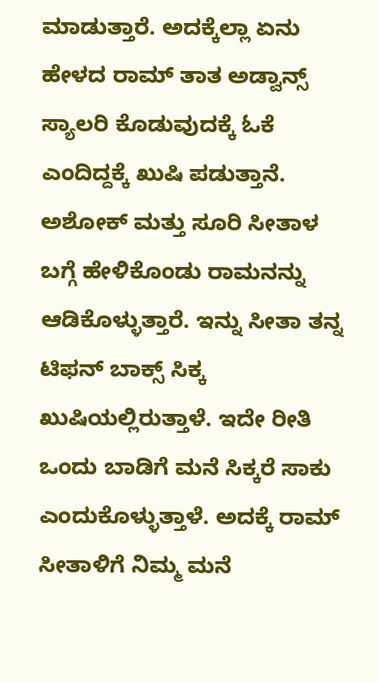ಮಾಡುತ್ತಾರೆ. ಅದಕ್ಕೆಲ್ಲಾ ಏನು ಹೇಳದ ರಾಮ್ ತಾತ ಅಡ್ವಾನ್ಸ್ ಸ್ಯಾಲರಿ ಕೊಡುವುದಕ್ಕೆ ಓಕೆ ಎಂದಿದ್ದಕ್ಕೆ ಖುಷಿ ಪಡುತ್ತಾನೆ. ಅಶೋಕ್ ಮತ್ತು ಸೂರಿ ಸೀತಾಳ ಬಗ್ಗೆ ಹೇಳಿಕೊಂಡು ರಾಮನನ್ನು ಆಡಿಕೊಳ್ಳುತ್ತಾರೆ. ಇನ್ನು ಸೀತಾ ತನ್ನ ಟಿಫನ್ ಬಾಕ್ಸ್ ಸಿಕ್ಕ ಖುಷಿಯಲ್ಲಿರುತ್ತಾಳೆ. ಇದೇ ರೀತಿ ಒಂದು ಬಾಡಿಗೆ ಮನೆ ಸಿಕ್ಕರೆ ಸಾಕು ಎಂದುಕೊಳ್ಳುತ್ತಾಳೆ. ಅದಕ್ಕೆ ರಾಮ್ ಸೀತಾಳಿಗೆ ನಿಮ್ಮ ಮನೆ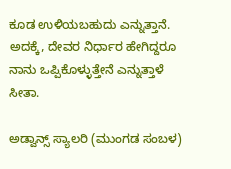ಕೂಡ ಉಳಿಯಬಹುದು ಎನ್ನುತ್ತಾನೆ. ಅದಕ್ಕೆ, ದೇವರ ನಿರ್ಧಾರ ಹೇಗಿದ್ದರೂ ನಾನು ಒಪ್ಪಿಕೊಳ್ಳುತ್ತೇನೆ ಎನ್ನುತ್ತಾಳೆ ಸೀತಾ.

ಅಡ್ವಾನ್ಸ್ ಸ್ಯಾಲರಿ (ಮುಂಗಡ ಸಂಬಳ)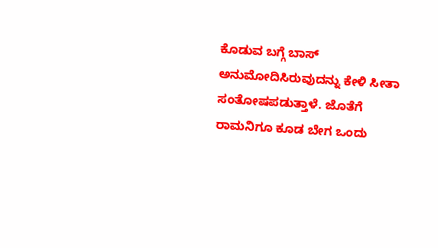ಕೊಡುವ ಬಗ್ಗೆ ಬಾಸ್ ಅನುಮೋದಿಸಿರುವುದನ್ನು ಕೇಳಿ ಸೀತಾ ಸಂತೋಷಪಡುತ್ತಾಳೆ. ಜೊತೆಗೆ ರಾಮನಿಗೂ ಕೂಡ ಬೇಗ ಒಂದು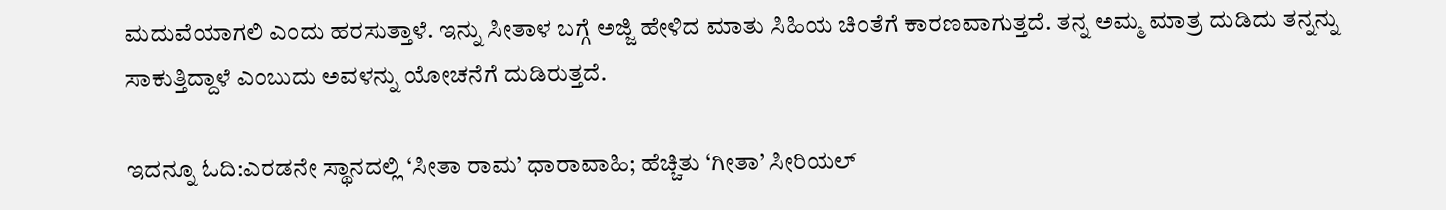ಮದುವೆಯಾಗಲಿ ಎಂದು ಹರಸುತ್ತಾಳೆ. ಇನ್ನು ಸೀತಾಳ ಬಗ್ಗೆ ಅಜ್ಜಿ ಹೇಳಿದ ಮಾತು ಸಿಹಿಯ ಚಿಂತೆಗೆ ಕಾರಣವಾಗುತ್ತದೆ. ತನ್ನ ಅಮ್ಮ ಮಾತ್ರ ದುಡಿದು ತನ್ನನ್ನು ಸಾಕುತ್ತಿದ್ದಾಳೆ ಎಂಬುದು ಅವಳನ್ನು ಯೋಚನೆಗೆ ದುಡಿರುತ್ತದೆ.

ಇದನ್ನೂ ಓದಿ:ಎರಡನೇ ಸ್ಥಾನದಲ್ಲಿ ‘ಸೀತಾ ರಾಮ’ ಧಾರಾವಾಹಿ; ಹೆಚ್ಚಿತು ‘ಗೀತಾ’ ಸೀರಿಯಲ್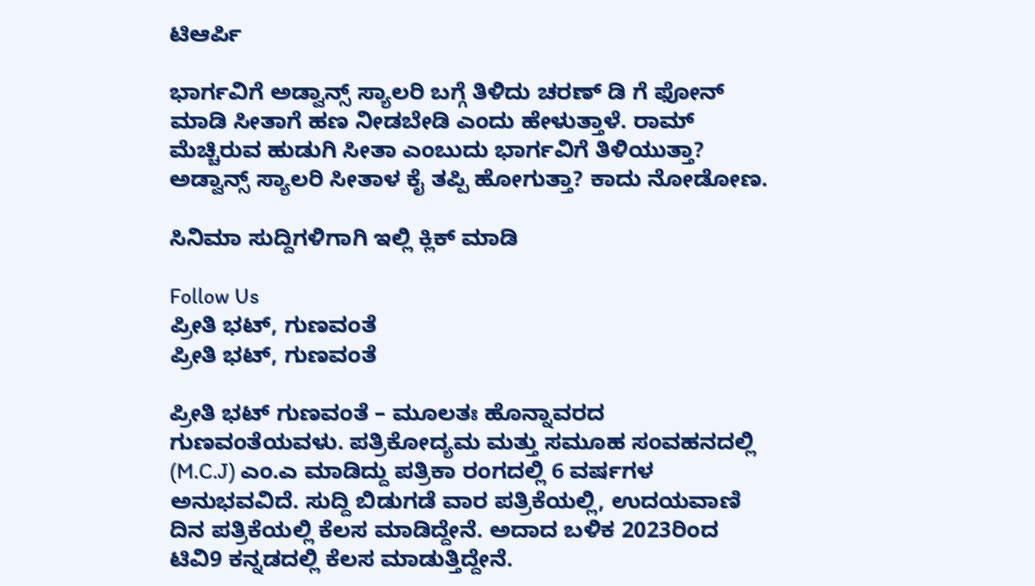ಟಿಆರ್ಪಿ

ಭಾರ್ಗವಿಗೆ ಅಡ್ವಾನ್ಸ್ ಸ್ಯಾಲರಿ ಬಗ್ಗೆ ತಿಳಿದು ಚರಣ್ ಡಿ ಗೆ ಫೋನ್ ಮಾಡಿ ಸೀತಾಗೆ ಹಣ ನೀಡಬೇಡಿ ಎಂದು ಹೇಳುತ್ತಾಳೆ. ರಾಮ್ ಮೆಚ್ಚಿರುವ ಹುಡುಗಿ ಸೀತಾ ಎಂಬುದು ಭಾರ್ಗವಿಗೆ ತಿಳಿಯುತ್ತಾ? ಅಡ್ವಾನ್ಸ್ ಸ್ಯಾಲರಿ ಸೀತಾಳ ಕೈ ತಪ್ಪಿ ಹೋಗುತ್ತಾ? ಕಾದು ನೋಡೋಣ.

ಸಿನಿಮಾ ಸುದ್ದಿಗಳಿಗಾಗಿ ಇಲ್ಲಿ ಕ್ಲಿಕ್ ಮಾಡಿ

Follow Us
ಪ್ರೀತಿ ಭಟ್, ಗುಣವಂತೆ
ಪ್ರೀತಿ ಭಟ್, ಗುಣವಂತೆ

ಪ್ರೀತಿ ಭಟ್ ಗುಣವಂತೆ – ಮೂಲತಃ ಹೊನ್ನಾವರದ ಗುಣವಂತೆಯವಳು. ಪತ್ರಿಕೋದ್ಯಮ ಮತ್ತು ಸಮೂಹ ಸಂವಹನದಲ್ಲಿ (M.C.J) ಎಂ.ಎ ಮಾಡಿದ್ದು ಪತ್ರಿಕಾ ರಂಗದಲ್ಲಿ 6 ವರ್ಷಗಳ ಅನುಭವವಿದೆ. ಸುದ್ದಿ ಬಿಡುಗಡೆ ವಾರ ಪತ್ರಿಕೆಯಲ್ಲಿ, ಉದಯವಾಣಿ ದಿನ ಪತ್ರಿಕೆಯಲ್ಲಿ ಕೆಲಸ ಮಾಡಿದ್ದೇನೆ. ಅದಾದ ಬಳಿಕ 2023ರಿಂದ ಟಿವಿ9 ಕನ್ನಡದಲ್ಲಿ ಕೆಲಸ ಮಾಡುತ್ತಿದ್ದೇನೆ.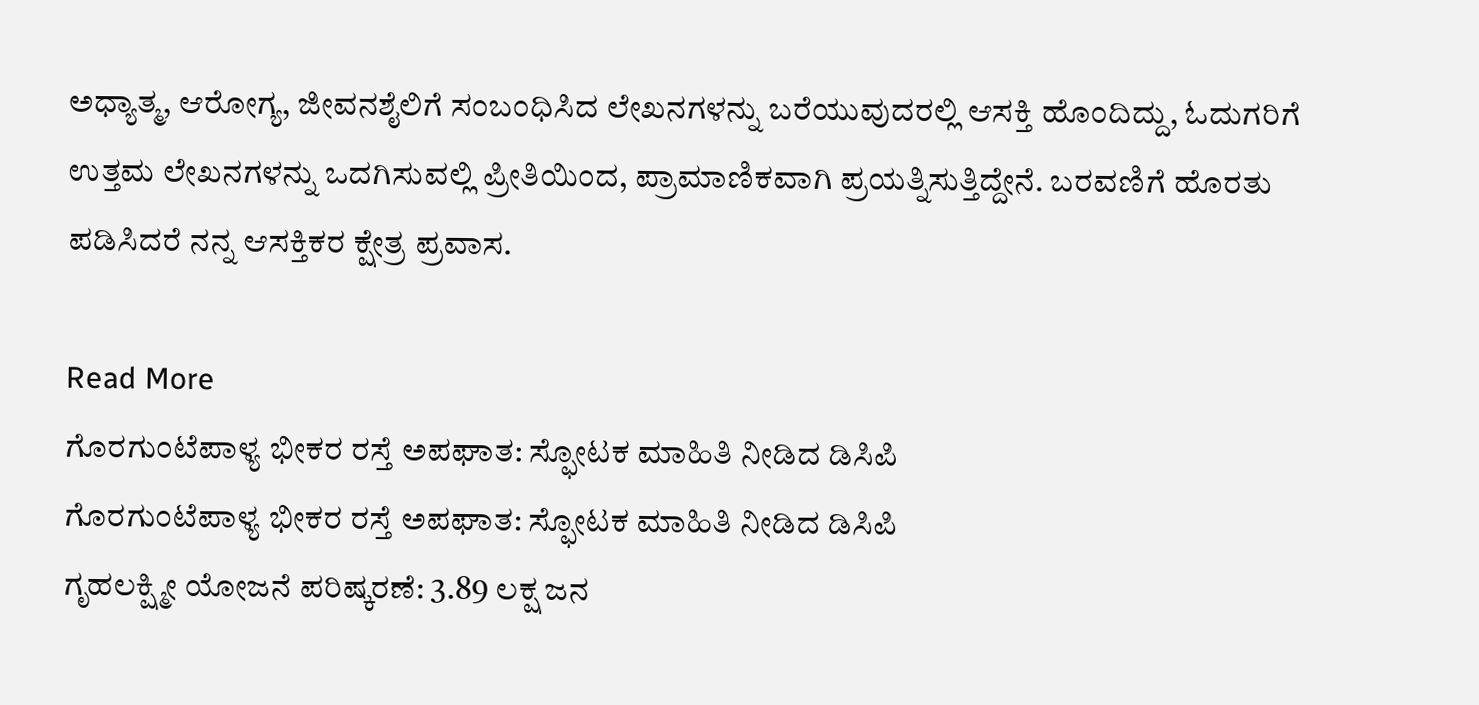ಅಧ್ಯಾತ್ಮ, ಆರೋಗ್ಯ, ಜೀವನಶೈಲಿಗೆ ಸಂಬಂಧಿಸಿದ ಲೇಖನಗಳನ್ನು ಬರೆಯುವುದರಲ್ಲಿ ಆಸಕ್ತಿ ಹೊಂದಿದ್ದು, ಓದುಗರಿಗೆ ಉತ್ತಮ ಲೇಖನಗಳನ್ನು ಒದಗಿಸುವಲ್ಲಿ ಪ್ರೀತಿಯಿಂದ, ಪ್ರಾಮಾಣಿಕವಾಗಿ ಪ್ರಯತ್ನಿಸುತ್ತಿದ್ದೇನೆ. ಬರವಣಿಗೆ ಹೊರತು ಪಡಿಸಿದರೆ ನನ್ನ ಆಸಕ್ತಿಕರ ಕ್ಷೇತ್ರ ಪ್ರವಾಸ.

Read More
ಗೊರಗುಂಟೆಪಾಳ್ಯ ಭೀಕರ ರಸ್ತೆ ಅಪಘಾತ: ಸ್ಫೋಟಕ ಮಾಹಿತಿ ನೀಡಿದ ಡಿಸಿಪಿ
ಗೊರಗುಂಟೆಪಾಳ್ಯ ಭೀಕರ ರಸ್ತೆ ಅಪಘಾತ: ಸ್ಫೋಟಕ ಮಾಹಿತಿ ನೀಡಿದ ಡಿಸಿಪಿ
ಗೃಹಲಕ್ಷ್ಮೀ ಯೋಜನೆ ಪರಿಷ್ಕರಣೆ: 3.89 ಲಕ್ಷ ಜನ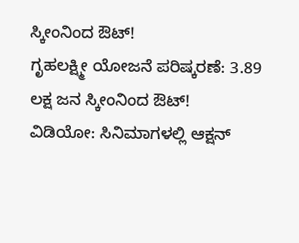ಸ್ಕೀಂನಿಂದ ಔಟ್!
ಗೃಹಲಕ್ಷ್ಮೀ ಯೋಜನೆ ಪರಿಷ್ಕರಣೆ: 3.89 ಲಕ್ಷ ಜನ ಸ್ಕೀಂನಿಂದ ಔಟ್!
ವಿಡಿಯೋ: ಸಿನಿಮಾಗಳಲ್ಲಿ ಆಕ್ಷನ್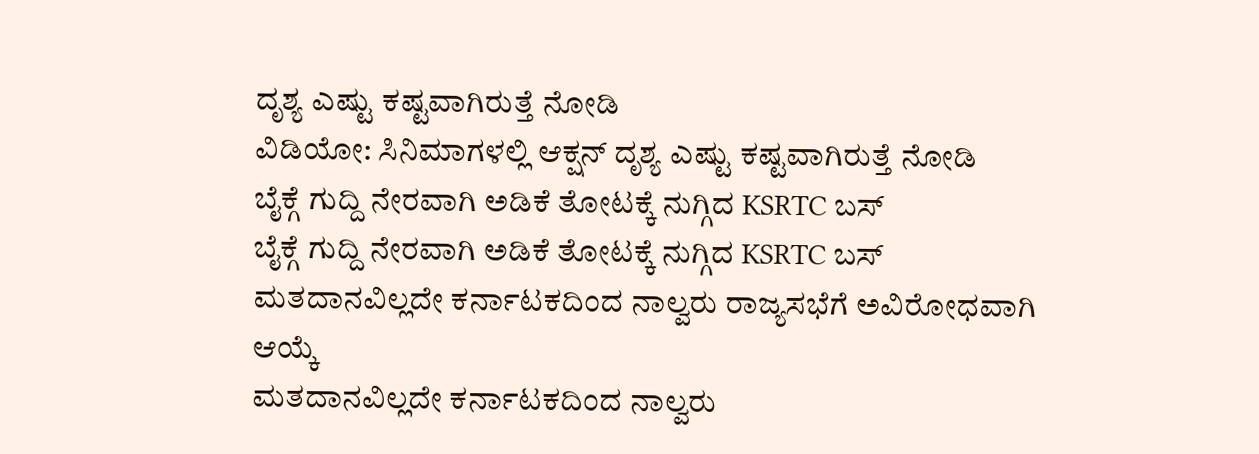ದೃಶ್ಯ ಎಷ್ಟು ಕಷ್ಟವಾಗಿರುತ್ತೆ ನೋಡಿ
ವಿಡಿಯೋ: ಸಿನಿಮಾಗಳಲ್ಲಿ ಆಕ್ಷನ್ ದೃಶ್ಯ ಎಷ್ಟು ಕಷ್ಟವಾಗಿರುತ್ತೆ ನೋಡಿ
ಬೈಕ್ಗೆ ಗುದ್ದಿ ನೇರವಾಗಿ ಅಡಿಕೆ ತೋಟಕ್ಕೆ ನುಗ್ಗಿದ KSRTC ಬಸ್
ಬೈಕ್ಗೆ ಗುದ್ದಿ ನೇರವಾಗಿ ಅಡಿಕೆ ತೋಟಕ್ಕೆ ನುಗ್ಗಿದ KSRTC ಬಸ್
ಮತದಾನವಿಲ್ಲದೇ ಕರ್ನಾಟಕದಿಂದ ನಾಲ್ವರು ರಾಜ್ಯಸಭೆಗೆ ಅವಿರೋಧವಾಗಿ ಆಯ್ಕೆ
ಮತದಾನವಿಲ್ಲದೇ ಕರ್ನಾಟಕದಿಂದ ನಾಲ್ವರು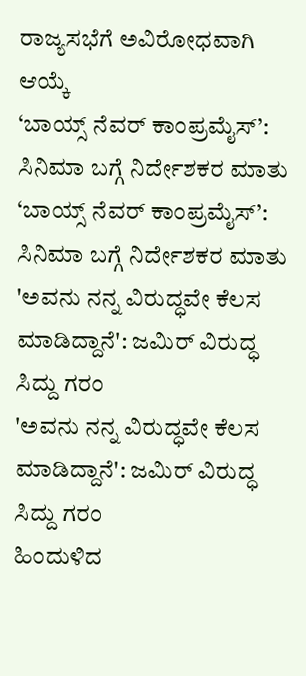ರಾಜ್ಯಸಭೆಗೆ ಅವಿರೋಧವಾಗಿ ಆಯ್ಕೆ
‘ಬಾಯ್ಸ್ ನೆವರ್ ಕಾಂಪ್ರಮೈಸ್’: ಸಿನಿಮಾ ಬಗ್ಗೆ ನಿರ್ದೇಶಕರ ಮಾತು
‘ಬಾಯ್ಸ್ ನೆವರ್ ಕಾಂಪ್ರಮೈಸ್’: ಸಿನಿಮಾ ಬಗ್ಗೆ ನಿರ್ದೇಶಕರ ಮಾತು
'ಅವನು ನನ್ನ ವಿರುದ್ಧವೇ ಕೆಲಸ ಮಾಡಿದ್ದಾನೆ': ಜಮಿರ್ ವಿರುದ್ಧ ಸಿದ್ದು ಗರಂ
'ಅವನು ನನ್ನ ವಿರುದ್ಧವೇ ಕೆಲಸ ಮಾಡಿದ್ದಾನೆ': ಜಮಿರ್ ವಿರುದ್ಧ ಸಿದ್ದು ಗರಂ
ಹಿಂದುಳಿದ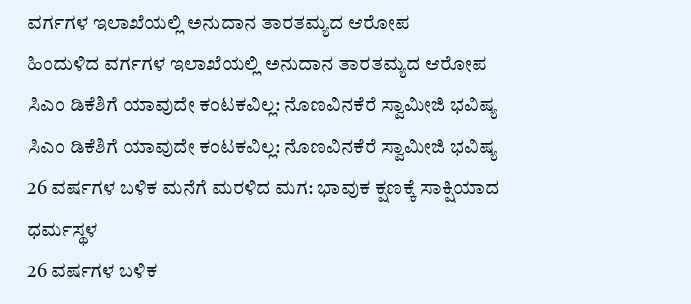ವರ್ಗಗಳ ಇಲಾಖೆಯಲ್ಲಿ ಅನುದಾನ ತಾರತಮ್ಯದ ಆರೋಪ
ಹಿಂದುಳಿದ ವರ್ಗಗಳ ಇಲಾಖೆಯಲ್ಲಿ ಅನುದಾನ ತಾರತಮ್ಯದ ಆರೋಪ
ಸಿಎಂ ಡಿಕೆಶಿಗೆ ಯಾವುದೇ ಕಂಟಕವಿಲ್ಲ: ನೊಣವಿನಕೆರೆ ಸ್ವಾಮೀಜಿ ಭವಿಷ್ಯ
ಸಿಎಂ ಡಿಕೆಶಿಗೆ ಯಾವುದೇ ಕಂಟಕವಿಲ್ಲ: ನೊಣವಿನಕೆರೆ ಸ್ವಾಮೀಜಿ ಭವಿಷ್ಯ
26 ವರ್ಷಗಳ ಬಳಿಕ ಮನೆಗೆ ಮರಳಿದ ಮಗ: ಭಾವುಕ ಕ್ಷಣಕ್ಕೆ ಸಾಕ್ಷಿಯಾದ ಧರ್ಮಸ್ಥಳ
26 ವರ್ಷಗಳ ಬಳಿಕ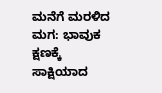ಮನೆಗೆ ಮರಳಿದ ಮಗ: ಭಾವುಕ ಕ್ಷಣಕ್ಕೆ ಸಾಕ್ಷಿಯಾದ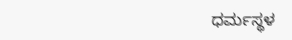ಧರ್ಮಸ್ಥಳ